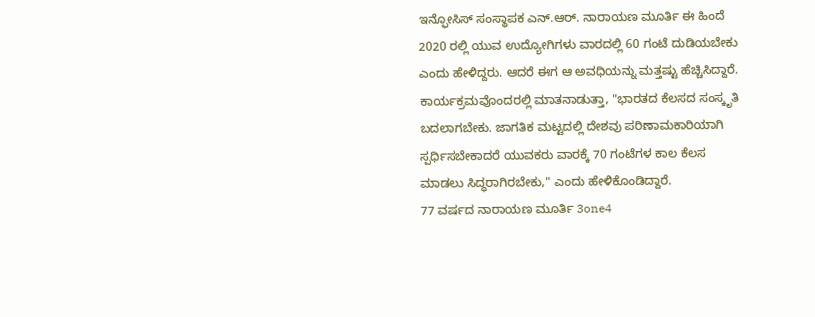ಇನ್ಫೋಸಿಸ್ ಸಂಸ್ಥಾಪಕ ಎನ್.ಆರ್. ನಾರಾಯಣ ಮೂರ್ತಿ ಈ ಹಿಂದೆ 2020 ರಲ್ಲಿ ಯುವ ಉದ್ಯೋಗಿಗಳು ವಾರದಲ್ಲಿ 60 ಗಂಟೆ ದುಡಿಯಬೇಕು ಎಂದು ಹೇಳಿದ್ದರು. ಆದರೆ ಈಗ ಆ ಅವಧಿಯನ್ನು ಮತ್ತಷ್ಟು ಹೆಚ್ಚಿಸಿದ್ದಾರೆ. ಕಾರ್ಯಕ್ರಮವೊಂದರಲ್ಲಿ ಮಾತನಾಡುತ್ತಾ, "ಭಾರತದ ಕೆಲಸದ ಸಂಸ್ಕೃತಿ ಬದಲಾಗಬೇಕು. ಜಾಗತಿಕ ಮಟ್ಟದಲ್ಲಿ ದೇಶವು ಪರಿಣಾಮಕಾರಿಯಾಗಿ ಸ್ಪರ್ಧಿಸಬೇಕಾದರೆ ಯುವಕರು ವಾರಕ್ಕೆ 70 ಗಂಟೆಗಳ ಕಾಲ ಕೆಲಸ ಮಾಡಲು ಸಿದ್ಧರಾಗಿರಬೇಕು," ಎಂದು ಹೇಳಿಕೊಂಡಿದ್ದಾರೆ.
77 ವರ್ಷದ ನಾರಾಯಣ ಮೂರ್ತಿ 3one4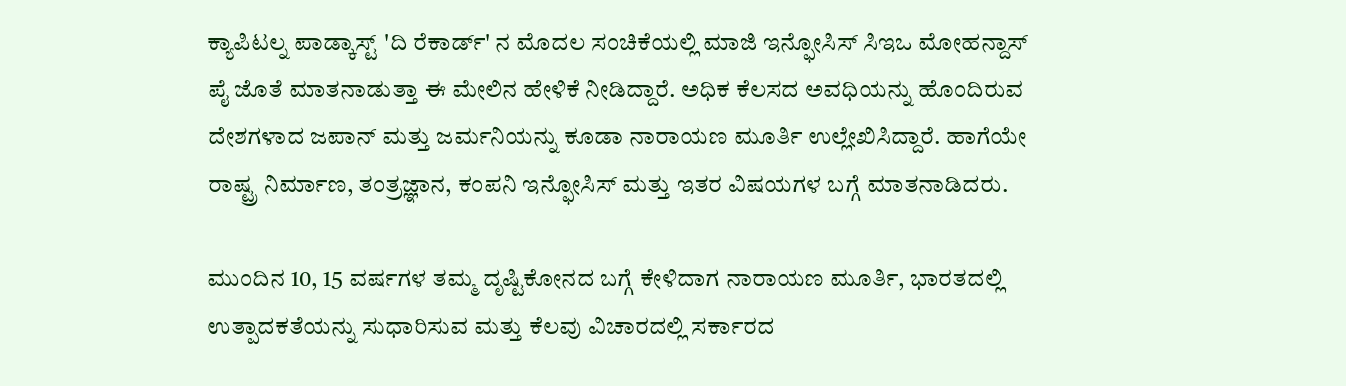ಕ್ಯಾಪಿಟಲ್ನ ಪಾಡ್ಕಾಸ್ಟ್ 'ದಿ ರೆಕಾರ್ಡ್' ನ ಮೊದಲ ಸಂಚಿಕೆಯಲ್ಲಿ ಮಾಜಿ ಇನ್ಫೋಸಿಸ್ ಸಿಇಒ ಮೋಹನ್ದಾಸ್ ಪೈ ಜೊತೆ ಮಾತನಾಡುತ್ತಾ ಈ ಮೇಲಿನ ಹೇಳಿಕೆ ನೀಡಿದ್ದಾರೆ. ಅಧಿಕ ಕೆಲಸದ ಅವಧಿಯನ್ನು ಹೊಂದಿರುವ ದೇಶಗಳಾದ ಜಪಾನ್ ಮತ್ತು ಜರ್ಮನಿಯನ್ನು ಕೂಡಾ ನಾರಾಯಣ ಮೂರ್ತಿ ಉಲ್ಲೇಖಿಸಿದ್ದಾರೆ. ಹಾಗೆಯೇ ರಾಷ್ಟ್ರ ನಿರ್ಮಾಣ, ತಂತ್ರಜ್ಞಾನ, ಕಂಪನಿ ಇನ್ಫೋಸಿಸ್ ಮತ್ತು ಇತರ ವಿಷಯಗಳ ಬಗ್ಗೆ ಮಾತನಾಡಿದರು.

ಮುಂದಿನ 10, 15 ವರ್ಷಗಳ ತಮ್ಮ ದೃಷ್ಟಿಕೋನದ ಬಗ್ಗೆ ಕೇಳಿದಾಗ ನಾರಾಯಣ ಮೂರ್ತಿ, ಭಾರತದಲ್ಲಿ ಉತ್ಪಾದಕತೆಯನ್ನು ಸುಧಾರಿಸುವ ಮತ್ತು ಕೆಲವು ವಿಚಾರದಲ್ಲಿ ಸರ್ಕಾರದ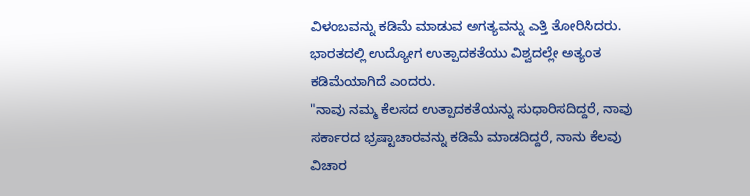ವಿಳಂಬವನ್ನು ಕಡಿಮೆ ಮಾಡುವ ಅಗತ್ಯವನ್ನು ಎತ್ತಿ ತೋರಿಸಿದರು. ಭಾರತದಲ್ಲಿ ಉದ್ಯೋಗ ಉತ್ಪಾದಕತೆಯು ವಿಶ್ವದಲ್ಲೇ ಅತ್ಯಂತ ಕಡಿಮೆಯಾಗಿದೆ ಎಂದರು.
"ನಾವು ನಮ್ಮ ಕೆಲಸದ ಉತ್ಪಾದಕತೆಯನ್ನು ಸುಧಾರಿಸದಿದ್ದರೆ, ನಾವು ಸರ್ಕಾರದ ಭ್ರಷ್ಟಾಚಾರವನ್ನು ಕಡಿಮೆ ಮಾಡದಿದ್ದರೆ, ನಾನು ಕೆಲವು ವಿಚಾರ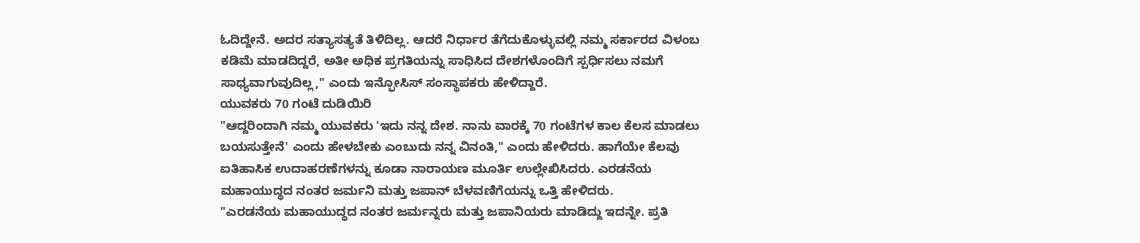ಓದಿದ್ದೇನೆ. ಅದರ ಸತ್ಯಾಸತ್ಯತೆ ತಿಳಿದಿಲ್ಲ. ಆದರೆ ನಿರ್ಧಾರ ತೆಗೆದುಕೊಳ್ಳುವಲ್ಲಿ ನಮ್ಮ ಸರ್ಕಾರದ ವಿಳಂಬ ಕಡಿಮೆ ಮಾಡದಿದ್ದರೆ, ಅತೀ ಅಧಿಕ ಪ್ರಗತಿಯನ್ನು ಸಾಧಿಸಿದ ದೇಶಗಳೊಂದಿಗೆ ಸ್ಪರ್ಧಿಸಲು ನಮಗೆ ಸಾಧ್ಯವಾಗುವುದಿಲ್ಲ," ಎಂದು ಇನ್ಫೋಸಿಸ್ ಸಂಸ್ಥಾಪಕರು ಹೇಳಿದ್ದಾರೆ.
ಯುವಕರು 70 ಗಂಟೆ ದುಡಿಯಿರಿ
"ಆದ್ದರಿಂದಾಗಿ ನಮ್ಮ ಯುವಕರು 'ಇದು ನನ್ನ ದೇಶ. ನಾನು ವಾರಕ್ಕೆ 70 ಗಂಟೆಗಳ ಕಾಲ ಕೆಲಸ ಮಾಡಲು ಬಯಸುತ್ತೇನೆ' ಎಂದು ಹೇಳಬೇಕು ಎಂಬುದು ನನ್ನ ವಿನಂತಿ," ಎಂದು ಹೇಳಿದರು. ಹಾಗೆಯೇ ಕೆಲವು ಐತಿಹಾಸಿಕ ಉದಾಹರಣೆಗಳನ್ನು ಕೂಡಾ ನಾರಾಯಣ ಮೂರ್ತಿ ಉಲ್ಲೇಖಿಸಿದರು. ಎರಡನೆಯ ಮಹಾಯುದ್ಧದ ನಂತರ ಜರ್ಮನಿ ಮತ್ತು ಜಪಾನ್ ಬೆಳವಣಿಗೆಯನ್ನು ಒತ್ತಿ ಹೇಳಿದರು.
"ಎರಡನೆಯ ಮಹಾಯುದ್ಧದ ನಂತರ ಜರ್ಮನ್ನರು ಮತ್ತು ಜಪಾನಿಯರು ಮಾಡಿದ್ದು ಇದನ್ನೇ. ಪ್ರತಿ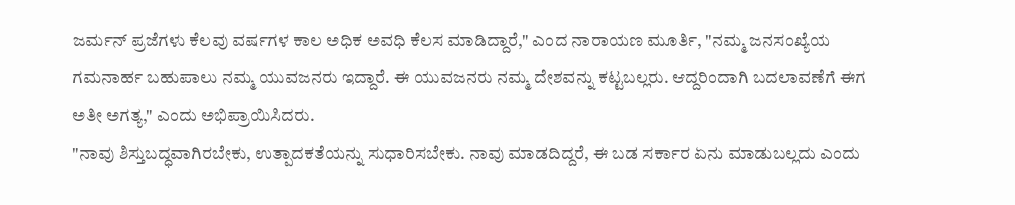ಜರ್ಮನ್ ಪ್ರಜೆಗಳು ಕೆಲವು ವರ್ಷಗಳ ಕಾಲ ಅಧಿಕ ಅವಧಿ ಕೆಲಸ ಮಾಡಿದ್ದಾರೆ," ಎಂದ ನಾರಾಯಣ ಮೂರ್ತಿ, "ನಮ್ಮ ಜನಸಂಖ್ಯೆಯ ಗಮನಾರ್ಹ ಬಹುಪಾಲು ನಮ್ಮ ಯುವಜನರು ಇದ್ದಾರೆ. ಈ ಯುವಜನರು ನಮ್ಮ ದೇಶವನ್ನು ಕಟ್ಟಬಲ್ಲರು. ಆದ್ದರಿಂದಾಗಿ ಬದಲಾವಣೆಗೆ ಈಗ ಅತೀ ಅಗತ್ಯ," ಎಂದು ಅಭಿಪ್ರಾಯಿಸಿದರು.
"ನಾವು ಶಿಸ್ತುಬದ್ಧವಾಗಿರಬೇಕು, ಉತ್ಪಾದಕತೆಯನ್ನು ಸುಧಾರಿಸಬೇಕು. ನಾವು ಮಾಡದಿದ್ದರೆ, ಈ ಬಡ ಸರ್ಕಾರ ಏನು ಮಾಡುಬಲ್ಲದು ಎಂದು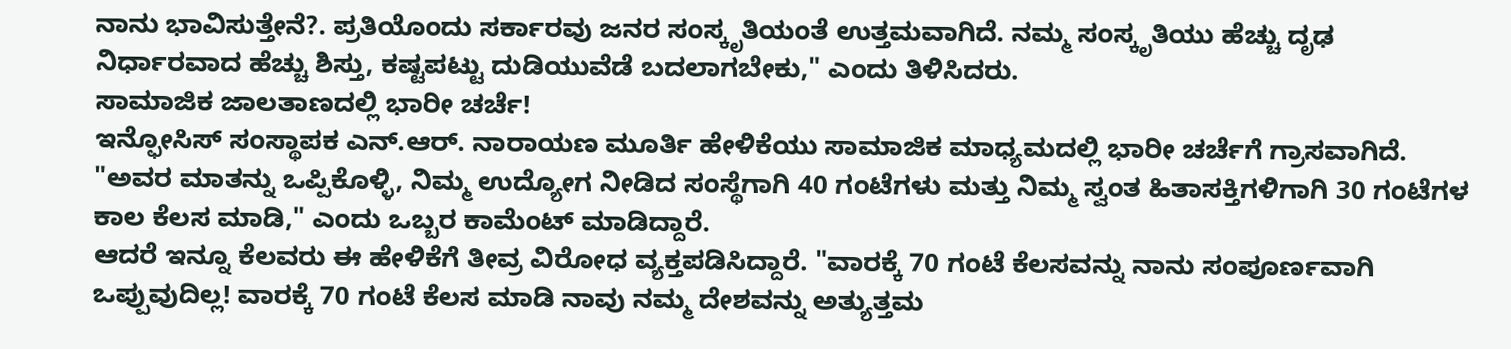ನಾನು ಭಾವಿಸುತ್ತೇನೆ?. ಪ್ರತಿಯೊಂದು ಸರ್ಕಾರವು ಜನರ ಸಂಸ್ಕೃತಿಯಂತೆ ಉತ್ತಮವಾಗಿದೆ. ನಮ್ಮ ಸಂಸ್ಕೃತಿಯು ಹೆಚ್ಚು ದೃಢ ನಿರ್ಧಾರವಾದ ಹೆಚ್ಚು ಶಿಸ್ತು, ಕಷ್ಟಪಟ್ಟು ದುಡಿಯುವೆಡೆ ಬದಲಾಗಬೇಕು," ಎಂದು ತಿಳಿಸಿದರು.
ಸಾಮಾಜಿಕ ಜಾಲತಾಣದಲ್ಲಿ ಭಾರೀ ಚರ್ಚೆ!
ಇನ್ಫೋಸಿಸ್ ಸಂಸ್ಥಾಪಕ ಎನ್.ಆರ್. ನಾರಾಯಣ ಮೂರ್ತಿ ಹೇಳಿಕೆಯು ಸಾಮಾಜಿಕ ಮಾಧ್ಯಮದಲ್ಲಿ ಭಾರೀ ಚರ್ಚೆಗೆ ಗ್ರಾಸವಾಗಿದೆ. "ಅವರ ಮಾತನ್ನು ಒಪ್ಪಿಕೊಳ್ಳಿ, ನಿಮ್ಮ ಉದ್ಯೋಗ ನೀಡಿದ ಸಂಸ್ಥೆಗಾಗಿ 40 ಗಂಟೆಗಳು ಮತ್ತು ನಿಮ್ಮ ಸ್ವಂತ ಹಿತಾಸಕ್ತಿಗಳಿಗಾಗಿ 30 ಗಂಟೆಗಳ ಕಾಲ ಕೆಲಸ ಮಾಡಿ," ಎಂದು ಒಬ್ಬರ ಕಾಮೆಂಟ್ ಮಾಡಿದ್ದಾರೆ.
ಆದರೆ ಇನ್ನೂ ಕೆಲವರು ಈ ಹೇಳಿಕೆಗೆ ತೀವ್ರ ವಿರೋಧ ವ್ಯಕ್ತಪಡಿಸಿದ್ದಾರೆ. "ವಾರಕ್ಕೆ 70 ಗಂಟೆ ಕೆಲಸವನ್ನು ನಾನು ಸಂಪೂರ್ಣವಾಗಿ ಒಪ್ಪುವುದಿಲ್ಲ! ವಾರಕ್ಕೆ 70 ಗಂಟೆ ಕೆಲಸ ಮಾಡಿ ನಾವು ನಮ್ಮ ದೇಶವನ್ನು ಅತ್ಯುತ್ತಮ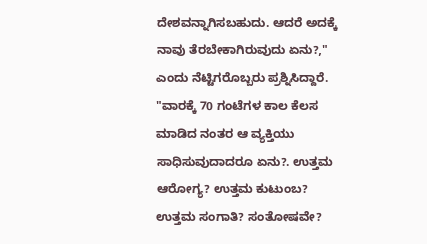ದೇಶವನ್ನಾಗಿಸಬಹುದು. ಆದರೆ ಅದಕ್ಕೆ ನಾವು ತೆರಬೇಕಾಗಿರುವುದು ಏನು?," ಎಂದು ನೆಟ್ಟಿಗರೊಬ್ಬರು ಪ್ರಶ್ನಿಸಿದ್ದಾರೆ.
"ವಾರಕ್ಕೆ 70 ಗಂಟೆಗಳ ಕಾಲ ಕೆಲಸ ಮಾಡಿದ ನಂತರ ಆ ವ್ಯಕ್ತಿಯು ಸಾಧಿಸುವುದಾದರೂ ಏನು?. ಉತ್ತಮ ಆರೋಗ್ಯ? ಉತ್ತಮ ಕುಟುಂಬ? ಉತ್ತಮ ಸಂಗಾತಿ? ಸಂತೋಷವೇ?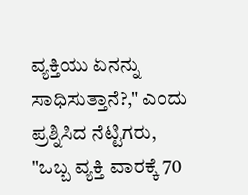ವ್ಯಕ್ತಿಯು ಏನನ್ನು ಸಾಧಿಸುತ್ತಾನೆ?," ಎಂದು ಪ್ರಶ್ನಿಸಿದ ನೆಟ್ಟಿಗರು, "ಒಬ್ಬ ವ್ಯಕ್ತಿ ವಾರಕ್ಕೆ 70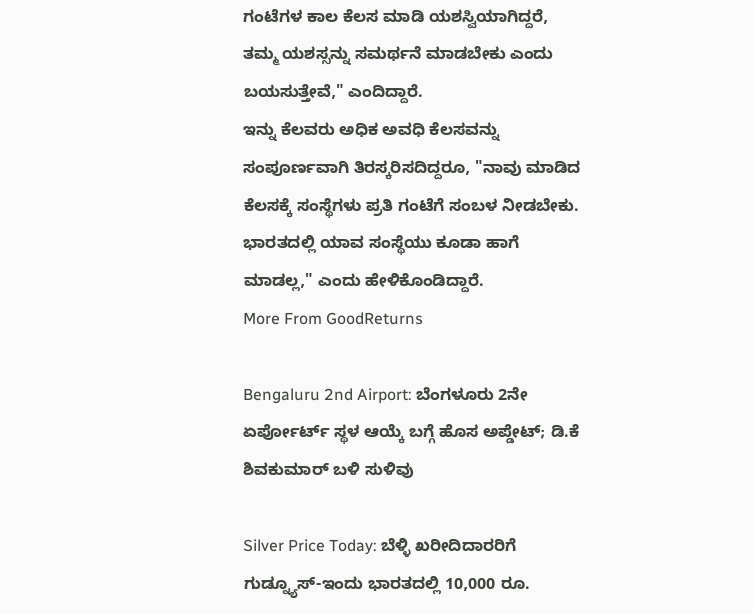ಗಂಟೆಗಳ ಕಾಲ ಕೆಲಸ ಮಾಡಿ ಯಶಸ್ವಿಯಾಗಿದ್ದರೆ, ತಮ್ಮ ಯಶಸ್ಸನ್ನು ಸಮರ್ಥನೆ ಮಾಡಬೇಕು ಎಂದು ಬಯಸುತ್ತೇವೆ," ಎಂದಿದ್ದಾರೆ.
ಇನ್ನು ಕೆಲವರು ಅಧಿಕ ಅವಧಿ ಕೆಲಸವನ್ನು ಸಂಪೂರ್ಣವಾಗಿ ತಿರಸ್ಕರಿಸದಿದ್ದರೂ, "ನಾವು ಮಾಡಿದ ಕೆಲಸಕ್ಕೆ ಸಂಸ್ಥೆಗಳು ಪ್ರತಿ ಗಂಟೆಗೆ ಸಂಬಳ ನೀಡಬೇಕು. ಭಾರತದಲ್ಲಿ ಯಾವ ಸಂಸ್ಥೆಯು ಕೂಡಾ ಹಾಗೆ ಮಾಡಲ್ಲ," ಎಂದು ಹೇಳಿಕೊಂಡಿದ್ದಾರೆ.
More From GoodReturns

Bengaluru 2nd Airport: ಬೆಂಗಳೂರು 2ನೇ ಏರ್ಪೋರ್ಟ್ ಸ್ಥಳ ಆಯ್ಕೆ ಬಗ್ಗೆ ಹೊಸ ಅಪ್ಡೇಟ್; ಡಿ.ಕೆ ಶಿವಕುಮಾರ್ ಬಳಿ ಸುಳಿವು

Silver Price Today: ಬೆಳ್ಳಿ ಖರೀದಿದಾರರಿಗೆ ಗುಡ್ನ್ಯೂಸ್-ಇಂದು ಭಾರತದಲ್ಲಿ 10,000 ರೂ.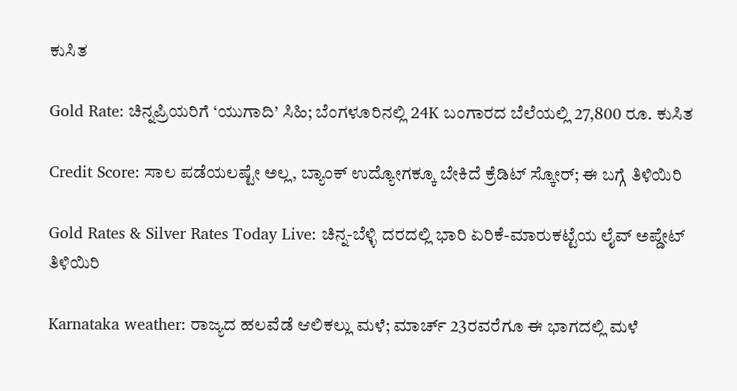ಕುಸಿತ

Gold Rate: ಚಿನ್ನಪ್ರಿಯರಿಗೆ ‘ಯುಗಾದಿ’ ಸಿಹಿ; ಬೆಂಗಳೂರಿನಲ್ಲಿ 24K ಬಂಗಾರದ ಬೆಲೆಯಲ್ಲಿ 27,800 ರೂ. ಕುಸಿತ

Credit Score: ಸಾಲ ಪಡೆಯಲಷ್ಟೇ ಅಲ್ಲ, ಬ್ಯಾಂಕ್ ಉದ್ಯೋಗಕ್ಕೂ ಬೇಕಿದೆ ಕ್ರೆಡಿಟ್ ಸ್ಕೋರ್; ಈ ಬಗ್ಗೆ ತಿಳಿಯಿರಿ

Gold Rates & Silver Rates Today Live: ಚಿನ್ನ-ಬೆಳ್ಳಿ ದರದಲ್ಲಿ ಭಾರಿ ಏರಿಕೆ-ಮಾರುಕಟ್ಟೆಯ ಲೈವ್ ಅಪ್ಡೇಟ್ ತಿಳಿಯಿರಿ

Karnataka weather: ರಾಜ್ಯದ ಹಲವೆಡೆ ಆಲಿಕಲ್ಲು ಮಳೆ; ಮಾರ್ಚ್ 23ರವರೆಗೂ ಈ ಭಾಗದಲ್ಲಿ ಮಳೆ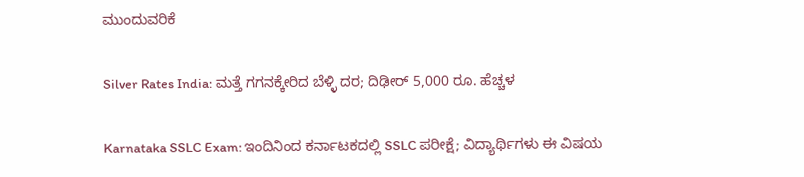ಮುಂದುವರಿಕೆ

Silver Rates India: ಮತ್ತೆ ಗಗನಕ್ಕೇರಿದ ಬೆಳ್ಳಿ ದರ; ದಿಢೀರ್ 5,000 ರೂ. ಹೆಚ್ಚಳ

Karnataka SSLC Exam: ಇಂದಿನಿಂದ ಕರ್ನಾಟಕದಲ್ಲಿ SSLC ಪರೀಕ್ಷೆ; ವಿದ್ಯಾರ್ಥಿಗಳು ಈ ವಿಷಯ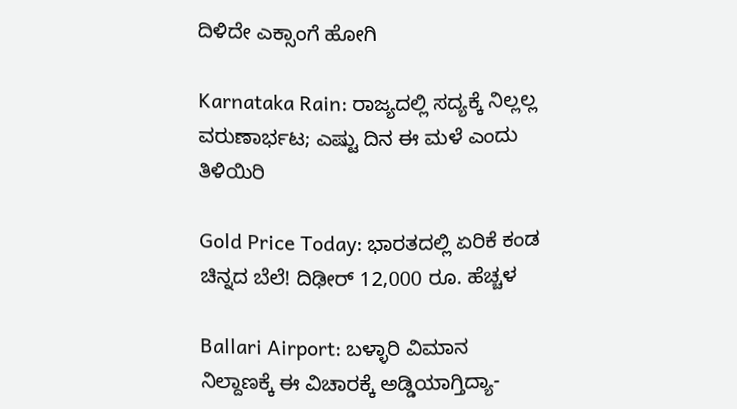ದಿಳಿದೇ ಎಕ್ಸಾಂಗೆ ಹೋಗಿ

Karnataka Rain: ರಾಜ್ಯದಲ್ಲಿ ಸದ್ಯಕ್ಕೆ ನಿಲ್ಲಲ್ಲ ವರುಣಾರ್ಭಟ; ಎಷ್ಟು ದಿನ ಈ ಮಳೆ ಎಂದು ತಿಳಿಯಿರಿ

Gold Price Today: ಭಾರತದಲ್ಲಿ ಏರಿಕೆ ಕಂಡ ಚಿನ್ನದ ಬೆಲೆ! ದಿಢೀರ್ 12,000 ರೂ. ಹೆಚ್ಚಳ

Ballari Airport: ಬಳ್ಳಾರಿ ವಿಮಾನ ನಿಲ್ದಾಣಕ್ಕೆ ಈ ವಿಚಾರಕ್ಕೆ ಅಡ್ಡಿಯಾಗ್ತಿದ್ಯಾ-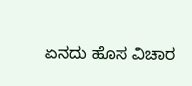ಏನದು ಹೊಸ ವಿಚಾರ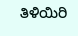ತಿಳಿಯಿರಿ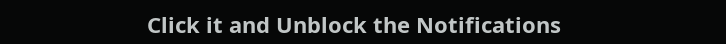Click it and Unblock the Notifications